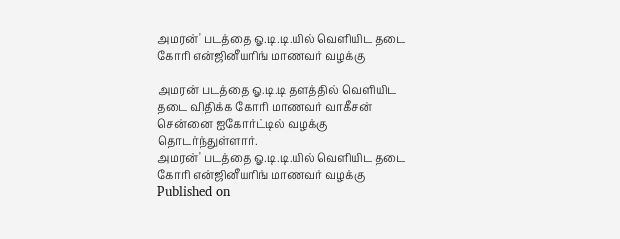அமரன்' படத்தை ஓ.டி.டி.யில் வெளியிட தடை கோரி என்ஜினீயரிங் மாணவர் வழக்கு

அமரன் படத்தை ஓ.டி.டி தளத்தில் வெளியிட தடை விதிக்க கோரி மாணவர் வாகீசன் சென்னை ஐகோர்ட்டில் வழக்கு தொடர்ந்துள்ளார்.
அமரன்' படத்தை ஓ.டி.டி.யில் வெளியிட தடை கோரி என்ஜினீயரிங் மாணவர் வழக்கு
Published on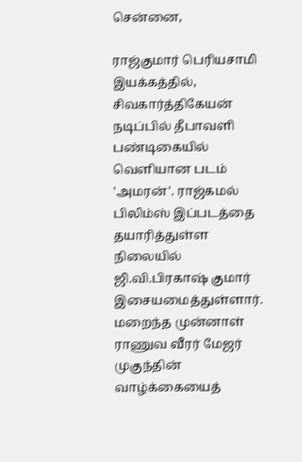சென்னை,

ராஜ்குமார் பெரியசாமி இயக்கத்தில், சிவகார்த்திகேயன் நடிப்பில் தீபாவளி பண்டிகையில் வெளியான படம் 'அமரன்'. ராஜ்கமல் பிலிம்ஸ் இப்படத்தை தயாரித்துள்ள நிலையில் ஜி.வி.பிரகாஷ் குமார் இசையமைத்துள்ளார். மறைந்த முன்னாள் ராணுவ வீரர் மேஜர் முகுந்தின் வாழ்க்கையைத்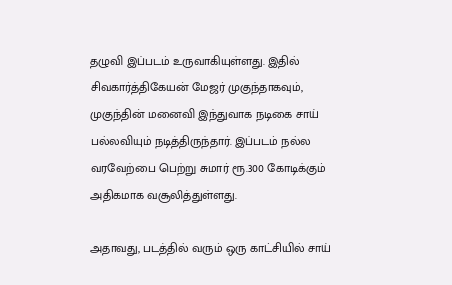தழுவி இப்படம் உருவாகியுள்ளது. இதில் சிவகார்த்திகேயன் மேஜர் முகுந்தாகவும், முகுந்தின் மனைவி இந்துவாக நடிகை சாய் பல்லவியும் நடித்திருந்தார். இப்படம் நல்ல வரவேற்பை பெற்று சுமார் ரூ.300 கோடிக்கும் அதிகமாக வசூலித்துள்ளது.

அதாவது, படத்தில் வரும் ஒரு காட்சியில் சாய்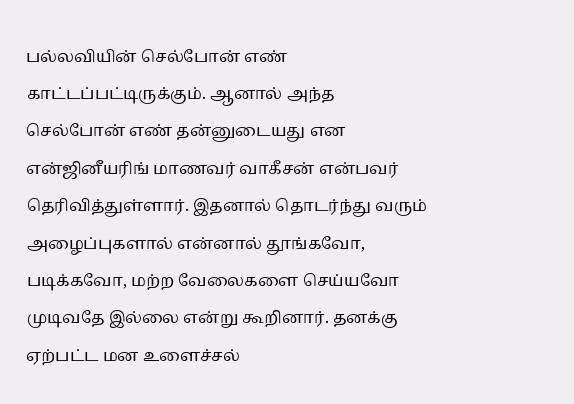பல்லவியின் செல்போன் எண் காட்டப்பட்டிருக்கும். ஆனால் அந்த செல்போன் எண் தன்னுடையது என என்ஜினீயரிங் மாணவர் வாகீசன் என்பவர் தெரிவித்துள்ளார். இதனால் தொடர்ந்து வரும் அழைப்புகளால் என்னால் தூங்கவோ, படிக்கவோ, மற்ற வேலைகளை செய்யவோ முடிவதே இல்லை என்று கூறினார். தனக்கு ஏற்பட்ட மன உளைச்சல்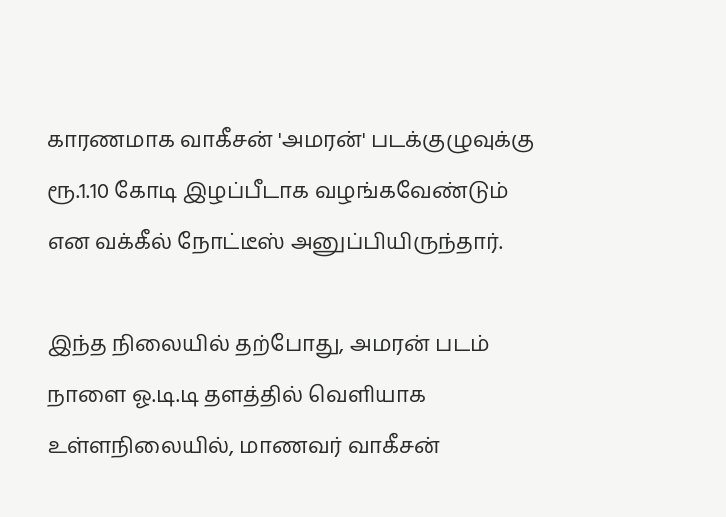காரணமாக வாகீசன் 'அமரன்' படக்குழுவுக்கு ரூ.1.10 கோடி இழப்பீடாக வழங்கவேண்டும் என வக்கீல் நோட்டீஸ் அனுப்பியிருந்தார்.

இந்த நிலையில் தற்போது, அமரன் படம் நாளை ஓ.டி.டி தளத்தில் வெளியாக உள்ளநிலையில், மாணவர் வாகீசன்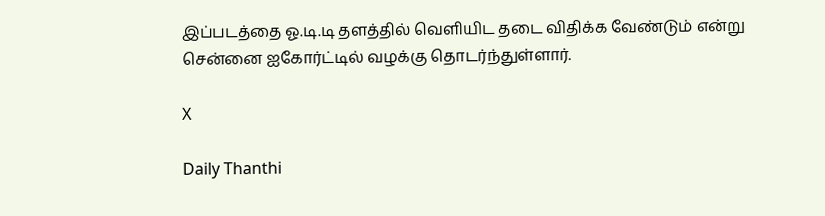இப்படத்தை ஓ.டி.டி தளத்தில் வெளியிட தடை விதிக்க வேண்டும் என்று சென்னை ஐகோர்ட்டில் வழக்கு தொடர்ந்துள்ளார்.

X

Daily Thanthi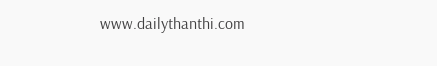www.dailythanthi.com